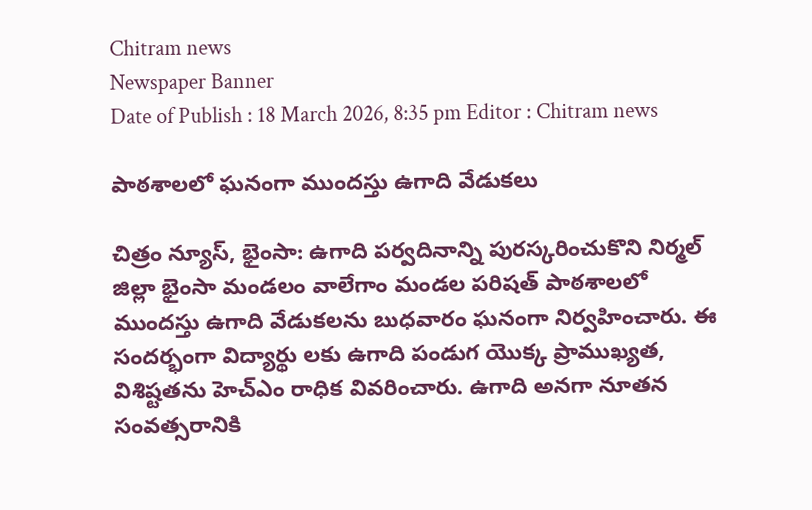Chitram news
Newspaper Banner
Date of Publish : 18 March 2026, 8:35 pm Editor : Chitram news

పాఠశాలలో ఘనంగా ముందస్తు ఉగాది వేడుకలు

చిత్రం న్యూస్, భైంసా: ఉగాది పర్వదినాన్ని పురస్కరించుకొని నిర్మల్ జిల్లా భైంసా మండలం వాలేగాం మండల పరిషత్ పాఠశాలలో ముందస్తు ఉగాది వేడుకలను బుధవారం ఘనంగా నిర్వహించారు. ఈ సందర్భంగా విద్యార్థు లకు ఉగాది పండుగ యొక్క ప్రాముఖ్యత, విశిష్టతను హెచ్ఎం రాధిక వివరించారు. ఉగాది అనగా నూతన సంవత్సరానికి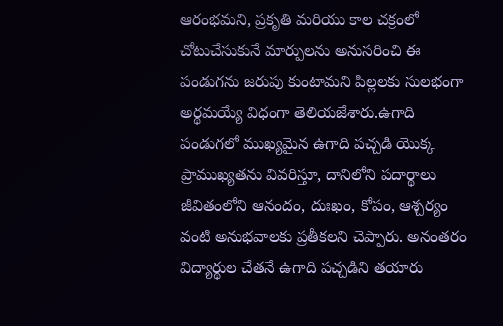ఆరంభమని, ప్రకృతి మరియు కాల చక్రంలో చోటుచేసుకునే మార్పులను అనుసరించి ఈ పండుగను జరుపు కుంటామని పిల్లలకు సులభంగా అర్థమయ్యే విధంగా తెలియజేశారు.ఉగాది పండుగలో ముఖ్యమైన ఉగాది పచ్చడి యొక్క ప్రాముఖ్యతను వివరిస్తూ, దానిలోని పదార్థాలు జీవితంలోని ఆనందం, దుఃఖం, కోపం, ఆశ్చర్యం వంటి అనుభవాలకు ప్రతీకలని చెప్పారు. అనంతరం విద్యార్థుల చేతనే ఉగాది పచ్చడిని తయారు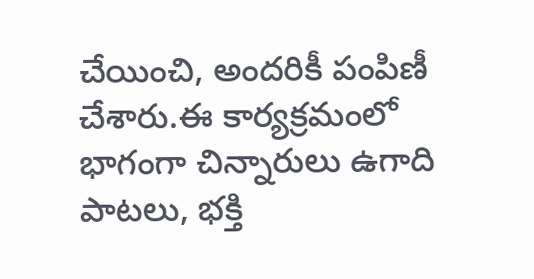చేయించి, అందరికీ పంపిణీ చేశారు.ఈ కార్యక్రమంలో భాగంగా చిన్నారులు ఉగాది పాటలు, భక్తి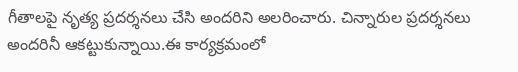గీతాలపై నృత్య ప్రదర్శనలు చేసి అందరిని అలరించారు. చిన్నారుల ప్రదర్శనలు అందరినీ ఆకట్టుకున్నాయి.ఈ కార్యక్రమంలో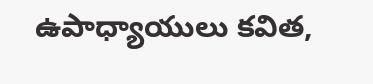ఉపాధ్యాయులు కవిత,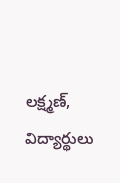లక్ష్మణ్, విద్యార్థులు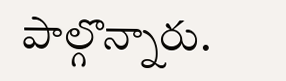పాల్గొన్నారు.